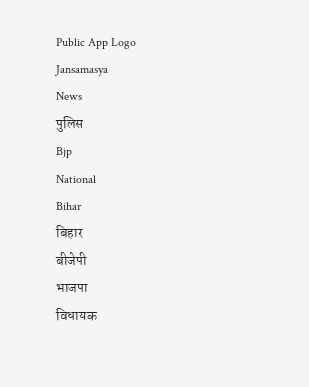Public App Logo
Jansamasya
News
पुलिस
Bjp
National
Bihar
बिहार
बीजेपी
भाजपा
विधायक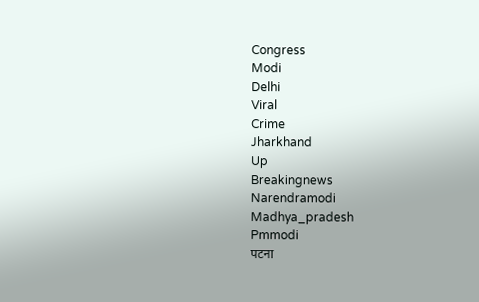Congress
Modi
Delhi
Viral
Crime
Jharkhand
Up
Breakingnews
Narendramodi
Madhya_pradesh
Pmmodi
पटना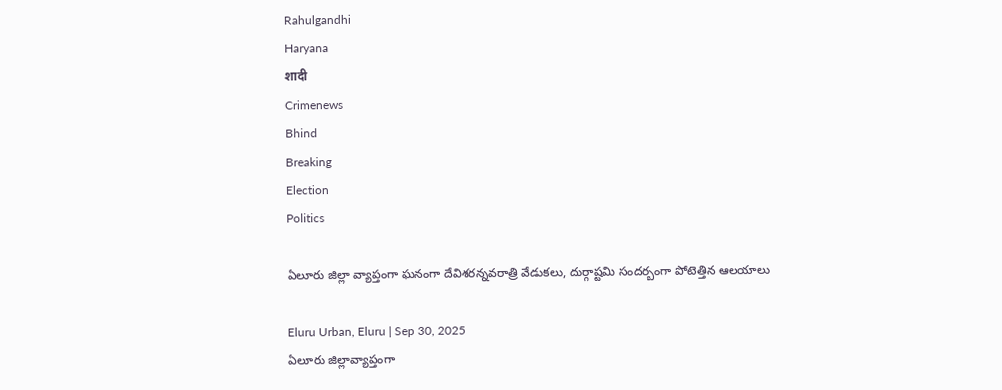Rahulgandhi
Haryana
शादी
Crimenews
Bhind
Breaking
Election
Politics

ఏలూరు జిల్లా వ్యాప్తంగా ఘనంగా దేవిశరన్నవరాత్రి వేడుకలు, దుర్గాష్టమి సందర్బంగా పోటెత్తిన ఆలయాలు

Eluru Urban, Eluru | Sep 30, 2025
ఏలూరు జిల్లావ్యాప్తంగా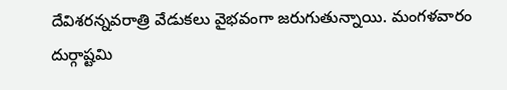దేవిశరన్నవరాత్రి వేడుకలు వైభవంగా జరుగుతున్నాయి. మంగళవారం దుర్గాష్టమి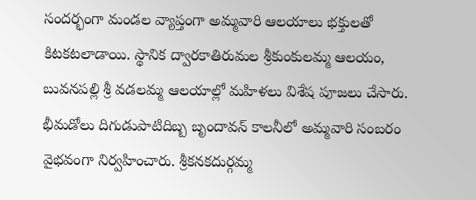సందర్భంగా మండల వ్యాప్తంగా అమ్మవారి ఆలయాలు భక్తులతో కిటకటలాడాయి. స్థానిక ద్వారకాతిరుమల శ్రీకుంకులమ్మ ఆలయం, బువనపల్లి శ్రీ వడలమ్మ ఆలయాల్లో మహిళలు విశేష పూజలు చేసారు. భీమడోలు దిగుడుపాటిదిబ్బ బృందావన్ కాలనీలో అమ్మవారి సంబరం వైభవంగా నిర్వహించారు. శ్రీకనకదుర్గమ్మ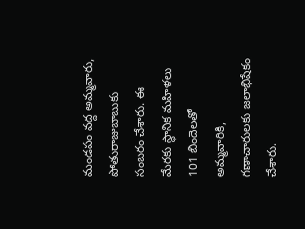మండపం వద్ద అమ్మవారు, పోతురాజుబాబుకు సంబరం చేశారు. ఈ మేరకు స్థానిక మహిళలు 101 బిందెలతో అమ్మవారికి, గణాచారులకు జలాభిషేకం చేశారు.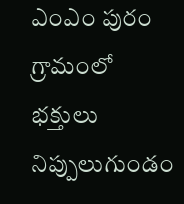ఎంఎం పురం గ్రామంలో భక్తులు నిప్పులుగుండం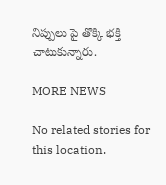నిప్పులు పై తొక్కి భక్తి చాటుకున్నారు.

MORE NEWS

No related stories for this location.